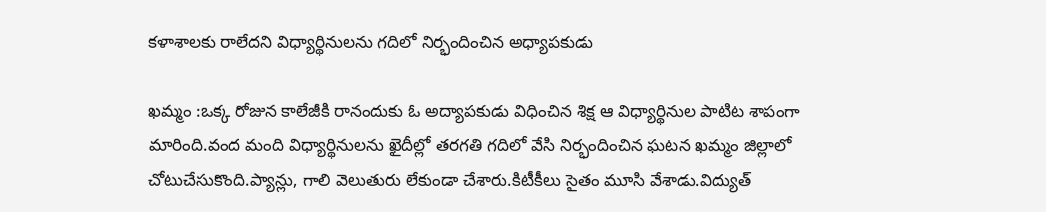కళాశాలకు రాలేదని విధ్యార్థినులను గదిలో నిర్భందించిన అధ్యాపకుడు

ఖమ్మం :ఒక్క రోజున కాలేజీకి రానందుకు ఓ అద్యాపకుడు విధించిన శిక్ష ఆ విధ్యార్థినుల పాటిట శాపంగా మారింది.వంద మంది విధ్యార్థినులను ఖైదీల్లో తరగతి గదిలో వేసి నిర్భందించిన ఘటన ఖమ్మం జిల్లాలో చోటుచేసుకొంది.ప్యాన్లు, గాలి వెలుతురు లేకుండా చేశారు.కిటీకీలు సైతం మూసి వేశాడు.విద్యుత్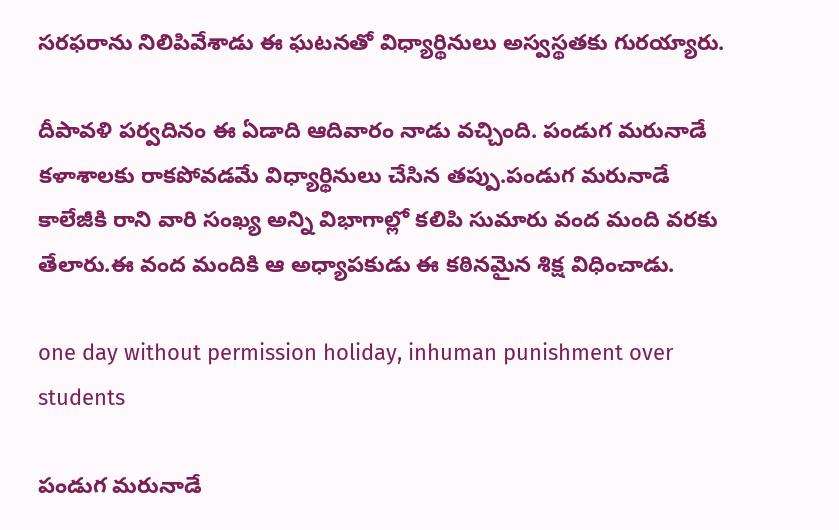సరఫరాను నిలిపివేశాడు ఈ ఘటనతో విధ్యార్థినులు అస్వస్థతకు గురయ్యారు.

దీపావళి పర్వదినం ఈ ఏడాది ఆదివారం నాడు వచ్చింది. పండుగ మరునాడే కళాశాలకు రాకపోవడమే విధ్యార్థినులు చేసిన తప్పు.పండుగ మరునాడే కాలేజీకి రాని వారి సంఖ్య అన్ని విభాగాల్లో కలిపి సుమారు వంద మంది వరకు తేలారు.ఈ వంద మందికి ఆ అధ్యాపకుడు ఈ కఠినమైన శిక్ష విధించాడు.

one day without permission holiday, inhuman punishment over students

పండుగ మరునాడే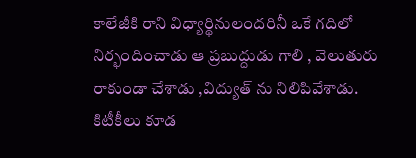కాలేజీకి రాని విధ్యార్థినులందరినీ ఒకే గదిలో నిర్భందించాడు ఆ ప్రబుద్దుడు గాలి , వెలుతురు రాకుండా చేశాడు ,విద్యుత్ ను నిలిపివేశాడు. కిటీకీలు కూడ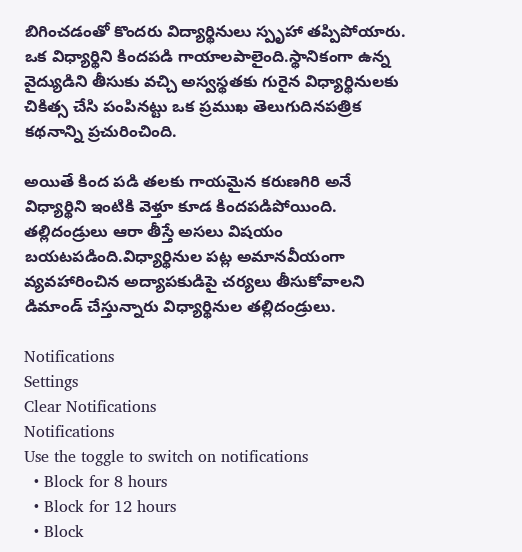బిగించడంతో కొందరు విద్యార్థినులు స్పృహా తప్పిపోయారు. ఒక విధ్యార్థిని కిందపడి గాయాలపాలైంది.స్థానికంగా ఉన్న వైద్యుడిని తీసుకు వచ్చి అస్వస్థతకు గురైన విధ్యార్థినులకు చికిత్స చేసి పంపినట్టు ఒక ప్రముఖ తెలుగుదినపత్రిక కథనాన్ని ప్రచురించింది.

అయితే కింద పడి తలకు గాయమైన కరుణగిరి అనే విధ్యార్థిని ఇంటికి వెళ్తూ కూడ కిందపడిపోయింది. తల్లిదండ్రులు ఆరా తీస్తే అసలు విషయం బయటపడింది.విధ్యార్థినుల పట్ల అమానవీయంగా వ్యవహారించిన అద్యాపకుడిపై చర్యలు తీసుకోవాలని డిమాండ్ చేస్తున్నారు విధ్యార్థినుల తల్లిదండ్రులు.

Notifications
Settings
Clear Notifications
Notifications
Use the toggle to switch on notifications
  • Block for 8 hours
  • Block for 12 hours
  • Block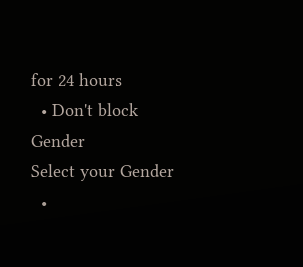for 24 hours
  • Don't block
Gender
Select your Gender
  •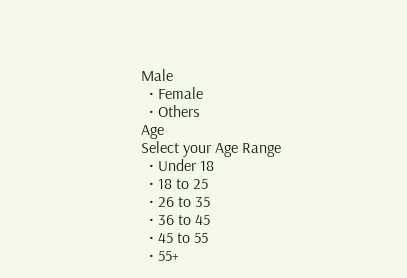Male
  • Female
  • Others
Age
Select your Age Range
  • Under 18
  • 18 to 25
  • 26 to 35
  • 36 to 45
  • 45 to 55
  • 55+